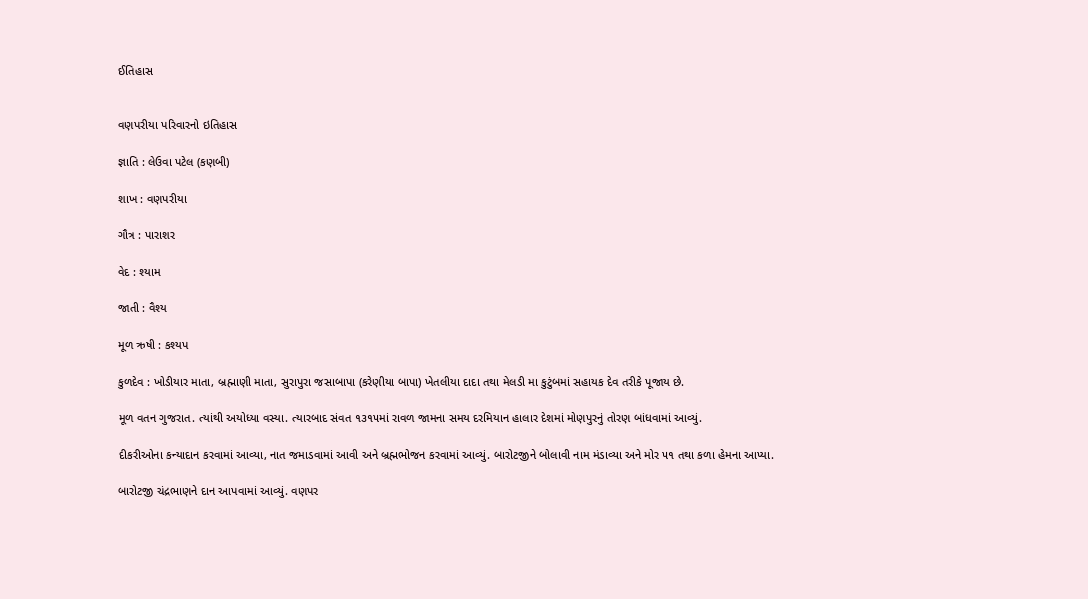ઈતિહાસ


વણપરીયા પરિવારનો ઇતિહાસ

જ્ઞાતિ : લેઉવા પટેલ (કણબી)

શાખ : વણપરીયા

ગૌત્ર : પારાશર

વેદ : શ્યામ

જાતી : વૈશ્ય

મૂળ ઋષી : કશ્યપ

કુળદેવ : ખોડીયાર માતા, બ્રહ્માણી માતા, સુરાપુરા જસાબાપા (કરેણીયા બાપા) ખેતલીયા દાદા તથા મેલડી મા કુટુંબમાં સહાયક દેવ તરીકે પૂજાય છે.

મૂળ વતન ગુજરાત. ત્યાંથી અયોધ્યા વસ્યા. ત્યારબાદ સંવત ૧૩૧૫માં રાવળ જામના સમય દરમિયાન હાલાર દેશમાં મોણપુરનું તોરણ બાંધવામાં આવ્યું.

દીકરીઓના કન્યાદાન કરવામાં આવ્યા, નાત જમાડવામાં આવી અને બ્રહ્મભોજન કરવામાં આવ્યું. બારોટજીને બોલાવી નામ મંડાવ્યા અને મોર ૫૧ તથા કળા હેમના આપ્યા.

બારોટજી ચંદ્રભાણને દાન આપવામાં આવ્યું. વણપર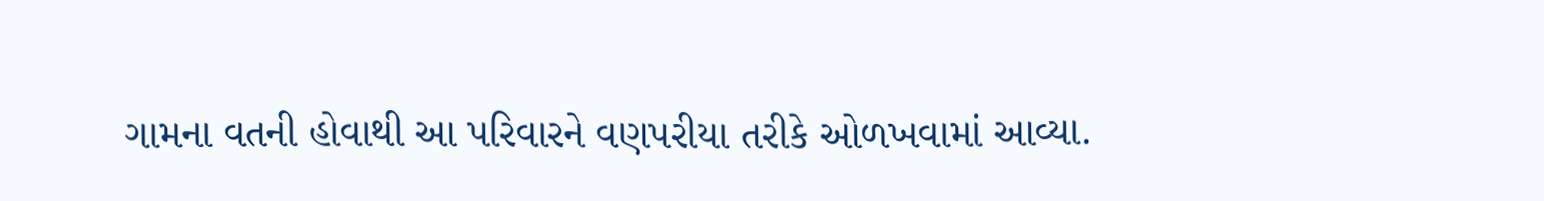ગામના વતની હોવાથી આ પરિવારને વણપરીયા તરીકે ઓળખવામાં આવ્યા.